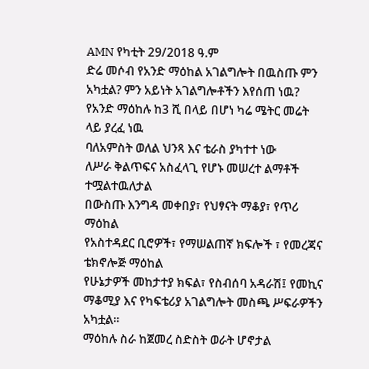AMN የካቲት 29/2018 ዓ.ም
ድሬ መሶብ የአንድ ማዕከል አገልግሎት በዉስጡ ምን አካቷል? ምን አይነት አገልግሎቶችን እየሰጠ ነዉ?
የአንድ ማዕከሉ ከ3 ሺ በላይ በሆነ ካሬ ሜትር መሬት ላይ ያረፈ ነዉ
ባለአምስት ወለል ህንጻ እና ቴራስ ያካተተ ነው
ለሥራ ቅልጥፍና አስፈላጊ የሆኑ መሠረተ ልማቶች ተሟልተዉለታል
በውስጡ እንግዳ መቀበያ፣ የህፃናት ማቆያ፣ የጥሪ ማዕከል
የአስተዳደር ቢሮዎች፣ የማሠልጠኛ ክፍሎች ፣ የመረጃና ቴክኖሎጅ ማዕከል
የሁኔታዎች መከታተያ ክፍል፣ የስብሰባ አዳራሽ፤ የመኪና ማቆሚያ እና የካፍቴሪያ አገልግሎት መስጫ ሥፍራዎችን አካቷል።
ማዕከሉ ስራ ከጀመረ ስድስት ወራት ሆኖታል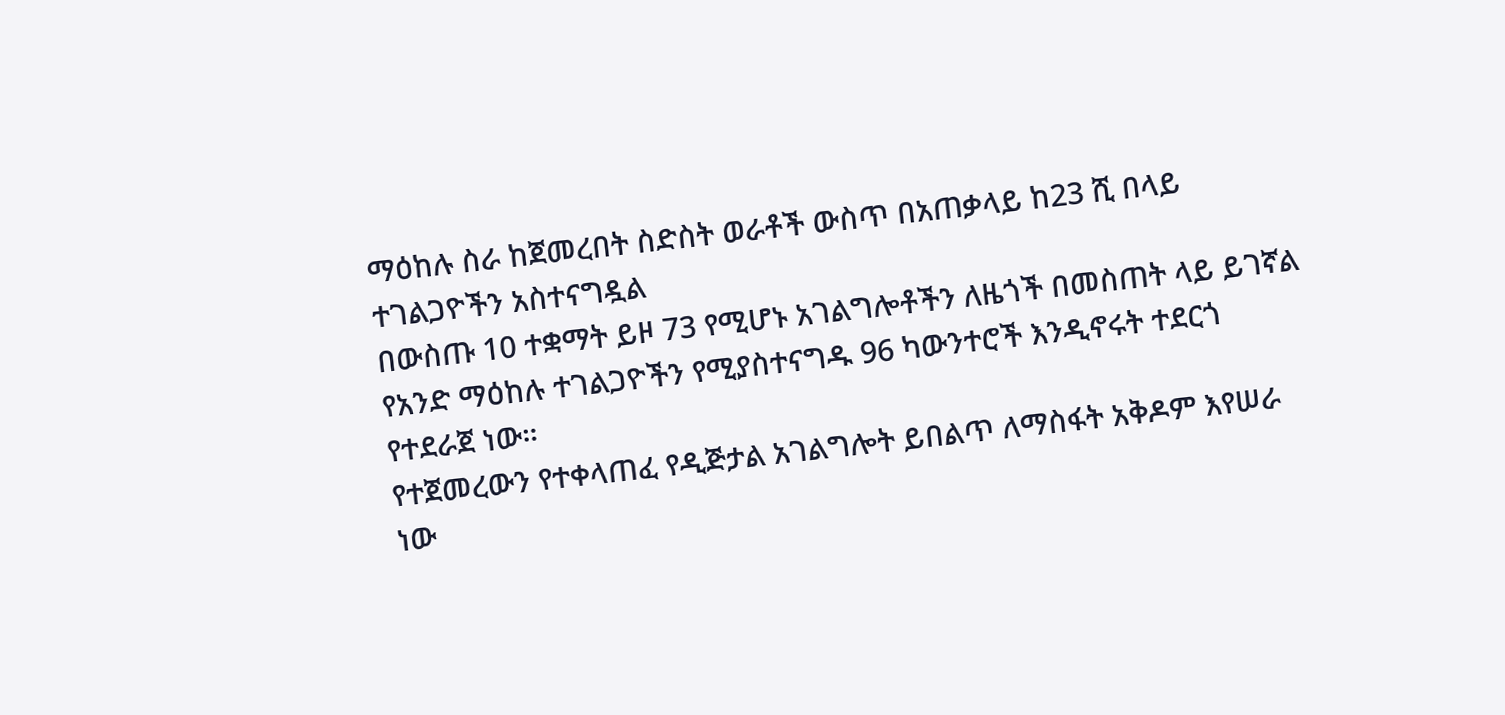ማዕከሉ ስራ ከጀመረበት ስድስት ወራቶች ውስጥ በአጠቃላይ ከ23 ሺ በላይ ተገልጋዮችን አስተናግዷል
በውስጡ 10 ተቋማት ይዞ 73 የሚሆኑ አገልግሎቶችን ለዜጎች በመስጠት ላይ ይገኛል
የአንድ ማዕከሉ ተገልጋዮችን የሚያስተናግዱ 96 ካውንተሮች እንዲኖሩት ተደርጎ የተደራጀ ነው።
የተጀመረውን የተቀላጠፈ የዲጅታል አገልግሎት ይበልጥ ለማስፋት አቅዶም እየሠራ ነው